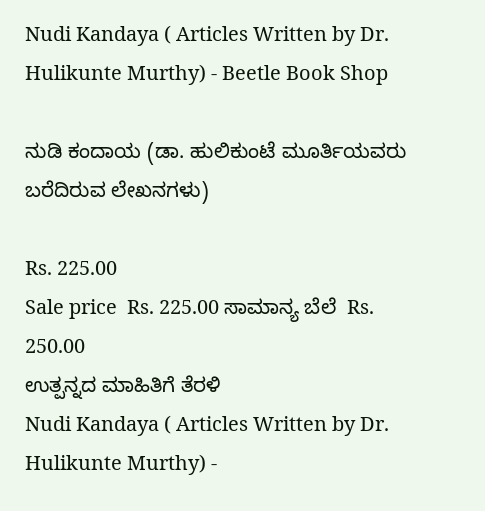Nudi Kandaya ( Articles Written by Dr. Hulikunte Murthy) - Beetle Book Shop

ನುಡಿ ಕಂದಾಯ (ಡಾ. ಹುಲಿಕುಂಟೆ ಮೂರ್ತಿಯವರು ಬರೆದಿರುವ ಲೇಖನಗಳು)

Rs. 225.00
Sale price  Rs. 225.00 ಸಾಮಾನ್ಯ ಬೆಲೆ  Rs. 250.00
ಉತ್ಪನ್ನದ ಮಾಹಿತಿಗೆ ತೆರಳಿ
Nudi Kandaya ( Articles Written by Dr. Hulikunte Murthy) -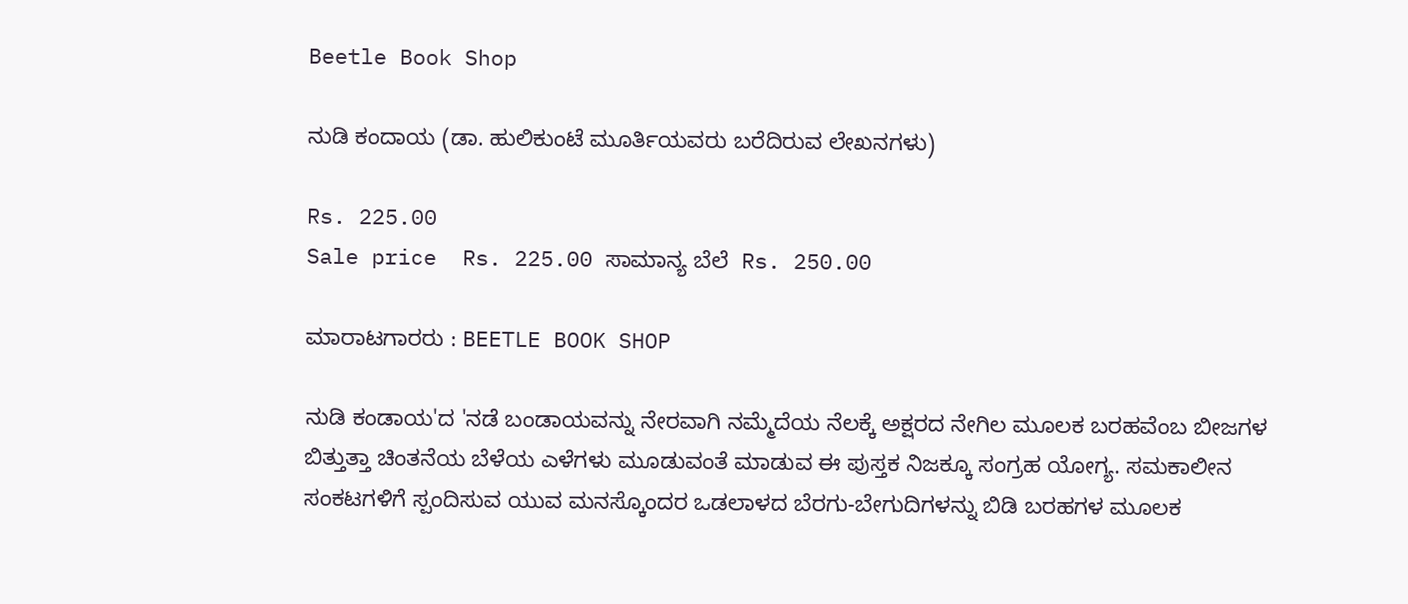Beetle Book Shop

ನುಡಿ ಕಂದಾಯ (ಡಾ. ಹುಲಿಕುಂಟೆ ಮೂರ್ತಿಯವರು ಬರೆದಿರುವ ಲೇಖನಗಳು)

Rs. 225.00
Sale price  Rs. 225.00 ಸಾಮಾನ್ಯ ಬೆಲೆ  Rs. 250.00

ಮಾರಾಟಗಾರರು : BEETLE BOOK SHOP

ನುಡಿ ಕಂಡಾಯ'ದ 'ನಡೆ ಬಂಡಾಯವನ್ನು ನೇರವಾಗಿ ನಮ್ಮೆದೆಯ ನೆಲಕ್ಕೆ ಅಕ್ಷರದ ನೇಗಿಲ ಮೂಲಕ ಬರಹವೆಂಬ ಬೀಜಗಳ ಬಿತ್ತುತ್ತಾ ಚಿಂತನೆಯ ಬೆಳೆಯ ಎಳೆಗಳು ಮೂಡುವಂತೆ ಮಾಡುವ ಈ ಪುಸ್ತಕ ನಿಜಕ್ಕೂ ಸಂಗ್ರಹ ಯೋಗ್ಯ. ಸಮಕಾಲೀನ ಸಂಕಟಗಳಿಗೆ ಸ್ಪಂದಿಸುವ ಯುವ ಮನಸ್ಕೊಂದರ ಒಡಲಾಳದ ಬೆರಗು-ಬೇಗುದಿಗಳನ್ನು ಬಿಡಿ ಬರಹಗಳ ಮೂಲಕ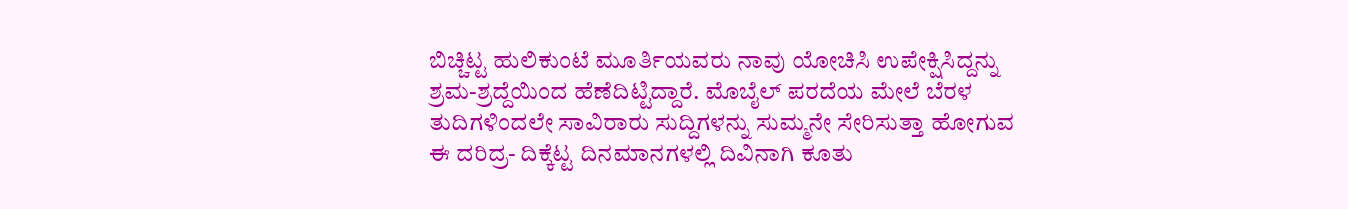ಬಿಚ್ಚಿಟ್ಟ ಹುಲಿಕುಂಟೆ ಮೂರ್ತಿಯವರು ನಾವು ಯೋಚಿಸಿ ಉಪೇಕ್ಷಿಸಿದ್ದನ್ನು ಶ್ರಮ-ಶ್ರದ್ದೆಯಿಂದ ಹೆಣೆದಿಟ್ಟಿದ್ದಾರೆ. ಮೊಬೈಲ್ ಪರದೆಯ ಮೇಲೆ ಬೆರಳ ತುದಿಗಳಿಂದಲೇ ಸಾವಿರಾರು ಸುದ್ದಿಗಳನ್ನು ಸುಮ್ಮನೇ ಸೇರಿಸುತ್ತಾ ಹೋಗುವ ಈ ದರಿದ್ರ- ದಿಕ್ಕೆಟ್ಟ ದಿನಮಾನಗಳಲ್ಲಿ ದಿವಿನಾಗಿ ಕೂತು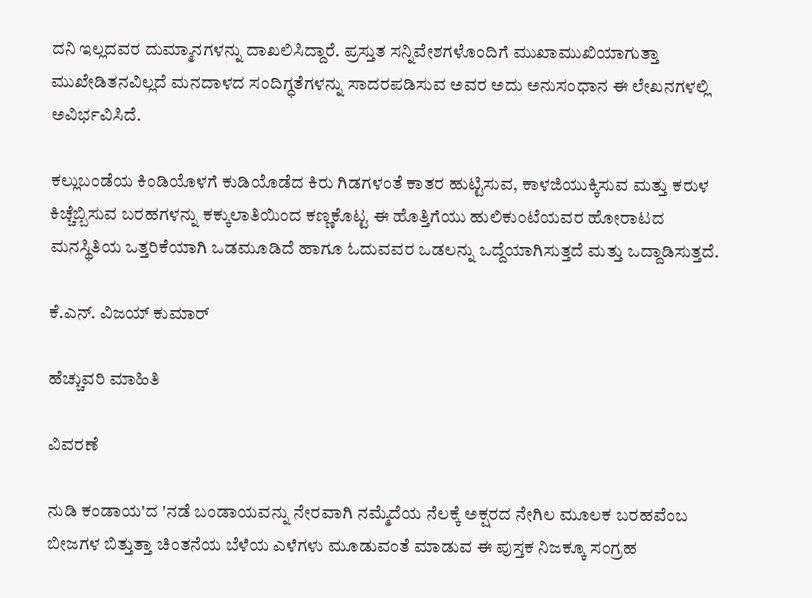ದನಿ ಇಲ್ಲದವರ ದುಮ್ಮಾನಗಳನ್ನು ದಾಖಲಿಸಿದ್ದಾರೆ. ಪ್ರಸ್ತುತ ಸನ್ನಿವೇಶಗಳೊಂದಿಗೆ ಮುಖಾಮುಖಿಯಾಗುತ್ತಾ ಮುಖೇಡಿತನವಿಲ್ಲದೆ ಮನದಾಳದ ಸಂದಿಗ್ಧತೆಗಳನ್ನು ಸಾದರಪಡಿಸುವ ಅವರ ಅದು ಅನುಸಂಧಾನ ಈ ಲೇಖನಗಳಲ್ಲಿ ಅವಿರ್ಭವಿಸಿದೆ.

ಕಲ್ಲುಬಂಡೆಯ ಕಿಂಡಿಯೊಳಗೆ ಕುಡಿಯೊಡೆದ ಕಿರು ಗಿಡಗಳಂತೆ ಕಾತರ ಹುಟ್ಟಿಸುವ, ಕಾಳಜಿಯುಕ್ಕಿಸುವ ಮತ್ತು ಕರುಳ ಕಿಚ್ಚೆಬ್ಬಿಸುವ ಬರಹಗಳನ್ನು ಕಕ್ಕುಲಾತಿಯಿಂದ ಕಣ್ಣಕೊಟ್ಟ ಈ ಹೊತ್ತಿಗೆಯು ಹುಲಿಕುಂಟೆಯವರ ಹೋರಾಟದ ಮನಸ್ಥಿತಿಯ ಒತ್ತರಿಕೆಯಾಗಿ ಒಡಮೂಡಿದೆ ಹಾಗೂ ಓದುವವರ ಒಡಲನ್ನು ಒದ್ದೆಯಾಗಿಸುತ್ತದೆ ಮತ್ತು ಒದ್ದಾಡಿಸುತ್ತದೆ.

ಕೆ.ಎನ್. ವಿಜಯ್ ಕುಮಾರ್

ಹೆಚ್ಚುವರಿ ಮಾಹಿತಿ

ವಿವರಣೆ

ನುಡಿ ಕಂಡಾಯ'ದ 'ನಡೆ ಬಂಡಾಯವನ್ನು ನೇರವಾಗಿ ನಮ್ಮೆದೆಯ ನೆಲಕ್ಕೆ ಅಕ್ಷರದ ನೇಗಿಲ ಮೂಲಕ ಬರಹವೆಂಬ ಬೀಜಗಳ ಬಿತ್ತುತ್ತಾ ಚಿಂತನೆಯ ಬೆಳೆಯ ಎಳೆಗಳು ಮೂಡುವಂತೆ ಮಾಡುವ ಈ ಪುಸ್ತಕ ನಿಜಕ್ಕೂ ಸಂಗ್ರಹ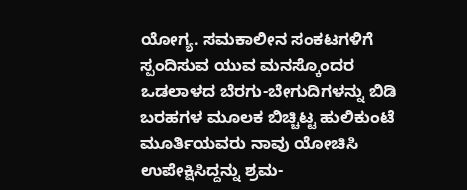ಯೋಗ್ಯ. ಸಮಕಾಲೀನ ಸಂಕಟಗಳಿಗೆ ಸ್ಪಂದಿಸುವ ಯುವ ಮನಸ್ಕೊಂದರ ಒಡಲಾಳದ ಬೆರಗು-ಬೇಗುದಿಗಳನ್ನು ಬಿಡಿ ಬರಹಗಳ ಮೂಲಕ ಬಿಚ್ಚಿಟ್ಟ ಹುಲಿಕುಂಟೆ ಮೂರ್ತಿಯವರು ನಾವು ಯೋಚಿಸಿ ಉಪೇಕ್ಷಿಸಿದ್ದನ್ನು ಶ್ರಮ-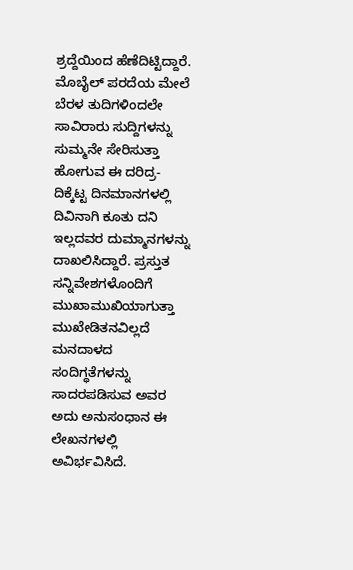ಶ್ರದ್ದೆಯಿಂದ ಹೆಣೆದಿಟ್ಟಿದ್ದಾರೆ. ಮೊಬೈಲ್ ಪರದೆಯ ಮೇಲೆ ಬೆರಳ ತುದಿಗಳಿಂದಲೇ ಸಾವಿರಾರು ಸುದ್ದಿಗಳನ್ನು ಸುಮ್ಮನೇ ಸೇರಿಸುತ್ತಾ ಹೋಗುವ ಈ ದರಿದ್ರ- ದಿಕ್ಕೆಟ್ಟ ದಿನಮಾನಗಳಲ್ಲಿ ದಿವಿನಾಗಿ ಕೂತು ದನಿ ಇಲ್ಲದವರ ದುಮ್ಮಾನಗಳನ್ನು ದಾಖಲಿಸಿದ್ದಾರೆ. ಪ್ರಸ್ತುತ ಸನ್ನಿವೇಶಗಳೊಂದಿಗೆ ಮುಖಾಮುಖಿಯಾಗುತ್ತಾ ಮುಖೇಡಿತನವಿಲ್ಲದೆ ಮನದಾಳದ ಸಂದಿಗ್ಧತೆಗಳನ್ನು ಸಾದರಪಡಿಸುವ ಅವರ ಅದು ಅನುಸಂಧಾನ ಈ ಲೇಖನಗಳಲ್ಲಿ ಅವಿರ್ಭವಿಸಿದೆ.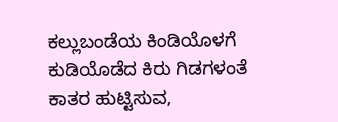ಕಲ್ಲುಬಂಡೆಯ ಕಿಂಡಿಯೊಳಗೆ ಕುಡಿಯೊಡೆದ ಕಿರು ಗಿಡಗಳಂತೆ ಕಾತರ ಹುಟ್ಟಿಸುವ,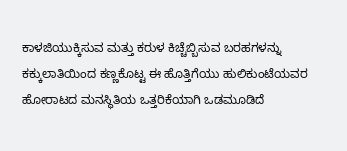ಕಾಳಜಿಯುಕ್ಕಿಸುವ ಮತ್ತು ಕರುಳ ಕಿಚ್ಚೆಬ್ಬಿಸುವ ಬರಹಗಳನ್ನು ಕಕ್ಕುಲಾತಿಯಿಂದ ಕಣ್ಣಕೊಟ್ಟ ಈ ಹೊತ್ತಿಗೆಯು ಹುಲಿಕುಂಟೆಯವರ ಹೋರಾಟದ ಮನಸ್ಥಿತಿಯ ಒತ್ತರಿಕೆಯಾಗಿ ಒಡಮೂಡಿದೆ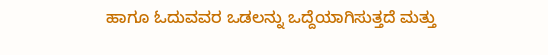ಹಾಗೂ ಓದುವವರ ಒಡಲನ್ನು ಒದ್ದೆಯಾಗಿಸುತ್ತದೆ ಮತ್ತು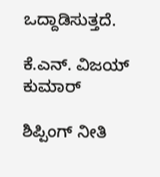ಒದ್ದಾಡಿಸುತ್ತದೆ.

ಕೆ.ಎನ್. ವಿಜಯ್ ಕುಮಾರ್

ಶಿಪ್ಪಿಂಗ್ ನೀತಿ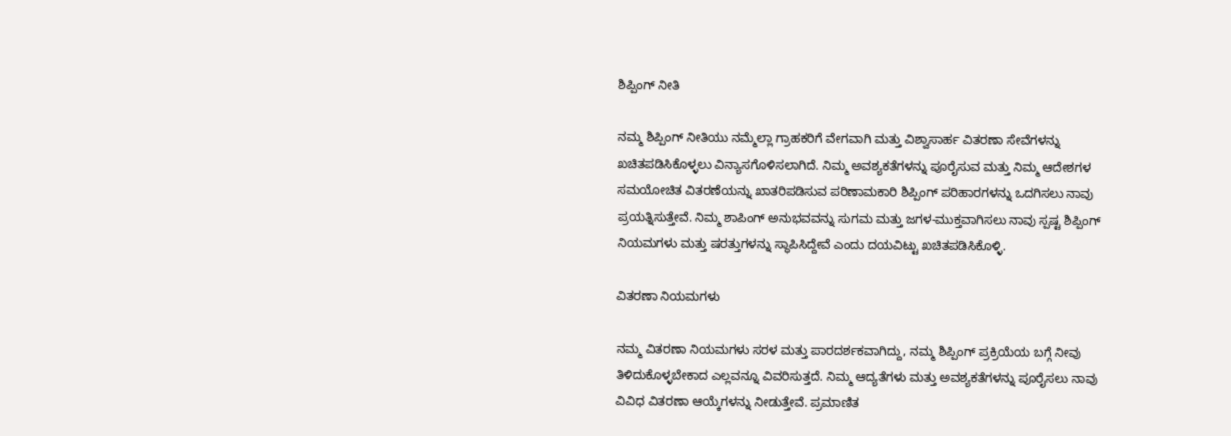ಶಿಪ್ಪಿಂಗ್ ನೀತಿ

ನಮ್ಮ ಶಿಪ್ಪಿಂಗ್ ನೀತಿಯು ನಮ್ಮೆಲ್ಲಾ ಗ್ರಾಹಕರಿಗೆ ವೇಗವಾಗಿ ಮತ್ತು ವಿಶ್ವಾಸಾರ್ಹ ವಿತರಣಾ ಸೇವೆಗಳನ್ನು ಖಚಿತಪಡಿಸಿಕೊಳ್ಳಲು ವಿನ್ಯಾಸಗೊಳಿಸಲಾಗಿದೆ. ನಿಮ್ಮ ಅವಶ್ಯಕತೆಗಳನ್ನು ಪೂರೈಸುವ ಮತ್ತು ನಿಮ್ಮ ಆದೇಶಗಳ ಸಮಯೋಚಿತ ವಿತರಣೆಯನ್ನು ಖಾತರಿಪಡಿಸುವ ಪರಿಣಾಮಕಾರಿ ಶಿಪ್ಪಿಂಗ್ ಪರಿಹಾರಗಳನ್ನು ಒದಗಿಸಲು ನಾವು ಪ್ರಯತ್ನಿಸುತ್ತೇವೆ. ನಿಮ್ಮ ಶಾಪಿಂಗ್ ಅನುಭವವನ್ನು ಸುಗಮ ಮತ್ತು ಜಗಳ-ಮುಕ್ತವಾಗಿಸಲು ನಾವು ಸ್ಪಷ್ಟ ಶಿಪ್ಪಿಂಗ್ ನಿಯಮಗಳು ಮತ್ತು ಷರತ್ತುಗಳನ್ನು ಸ್ಥಾಪಿಸಿದ್ದೇವೆ ಎಂದು ದಯವಿಟ್ಟು ಖಚಿತಪಡಿಸಿಕೊಳ್ಳಿ.

ವಿತರಣಾ ನಿಯಮಗಳು

ನಮ್ಮ ವಿತರಣಾ ನಿಯಮಗಳು ಸರಳ ಮತ್ತು ಪಾರದರ್ಶಕವಾಗಿದ್ದು, ನಮ್ಮ ಶಿಪ್ಪಿಂಗ್ ಪ್ರಕ್ರಿಯೆಯ ಬಗ್ಗೆ ನೀವು ತಿಳಿದುಕೊಳ್ಳಬೇಕಾದ ಎಲ್ಲವನ್ನೂ ವಿವರಿಸುತ್ತದೆ. ನಿಮ್ಮ ಆದ್ಯತೆಗಳು ಮತ್ತು ಅವಶ್ಯಕತೆಗಳನ್ನು ಪೂರೈಸಲು ನಾವು ವಿವಿಧ ವಿತರಣಾ ಆಯ್ಕೆಗಳನ್ನು ನೀಡುತ್ತೇವೆ. ಪ್ರಮಾಣಿತ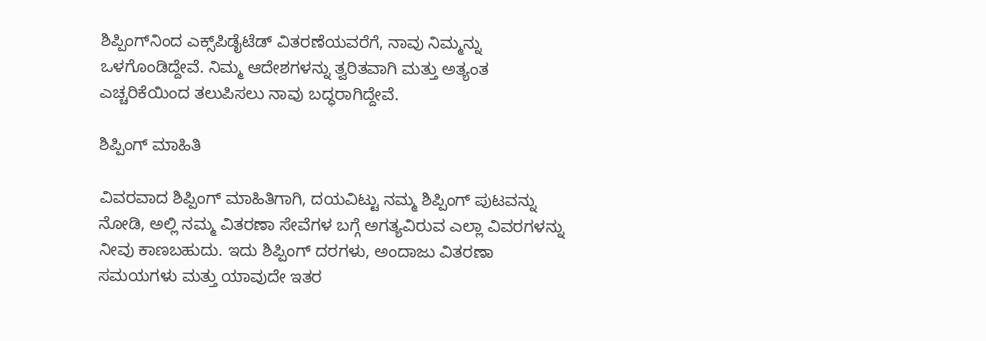ಶಿಪ್ಪಿಂಗ್‌ನಿಂದ ಎಕ್ಸ್‌ಪಿಡೈಟೆಡ್ ವಿತರಣೆಯವರೆಗೆ, ನಾವು ನಿಮ್ಮನ್ನು ಒಳಗೊಂಡಿದ್ದೇವೆ. ನಿಮ್ಮ ಆದೇಶಗಳನ್ನು ತ್ವರಿತವಾಗಿ ಮತ್ತು ಅತ್ಯಂತ ಎಚ್ಚರಿಕೆಯಿಂದ ತಲುಪಿಸಲು ನಾವು ಬದ್ಧರಾಗಿದ್ದೇವೆ.

ಶಿಪ್ಪಿಂಗ್ ಮಾಹಿತಿ

ವಿವರವಾದ ಶಿಪ್ಪಿಂಗ್ ಮಾಹಿತಿಗಾಗಿ, ದಯವಿಟ್ಟು ನಮ್ಮ ಶಿಪ್ಪಿಂಗ್ ಪುಟವನ್ನು ನೋಡಿ, ಅಲ್ಲಿ ನಮ್ಮ ವಿತರಣಾ ಸೇವೆಗಳ ಬಗ್ಗೆ ಅಗತ್ಯವಿರುವ ಎಲ್ಲಾ ವಿವರಗಳನ್ನು ನೀವು ಕಾಣಬಹುದು. ಇದು ಶಿಪ್ಪಿಂಗ್ ದರಗಳು, ಅಂದಾಜು ವಿತರಣಾ ಸಮಯಗಳು ಮತ್ತು ಯಾವುದೇ ಇತರ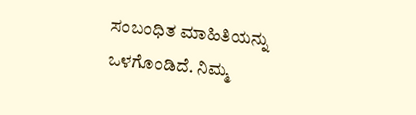ಸಂಬಂಧಿತ ಮಾಹಿತಿಯನ್ನು ಒಳಗೊಂಡಿದೆ. ನಿಮ್ಮ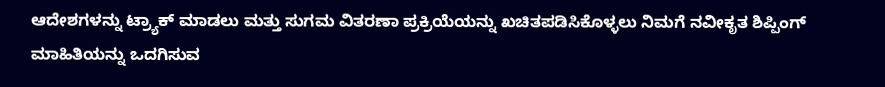ಆದೇಶಗಳನ್ನು ಟ್ರ್ಯಾಕ್ ಮಾಡಲು ಮತ್ತು ಸುಗಮ ವಿತರಣಾ ಪ್ರಕ್ರಿಯೆಯನ್ನು ಖಚಿತಪಡಿಸಿಕೊಳ್ಳಲು ನಿಮಗೆ ನವೀಕೃತ ಶಿಪ್ಪಿಂಗ್ ಮಾಹಿತಿಯನ್ನು ಒದಗಿಸುವ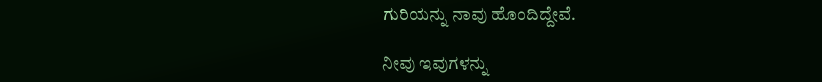ಗುರಿಯನ್ನು ನಾವು ಹೊಂದಿದ್ದೇವೆ.

ನೀವು ಇವುಗಳನ್ನು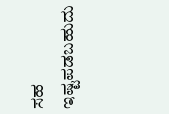ಸಹ ಇಷ್ಟಪಡಬಹುದು